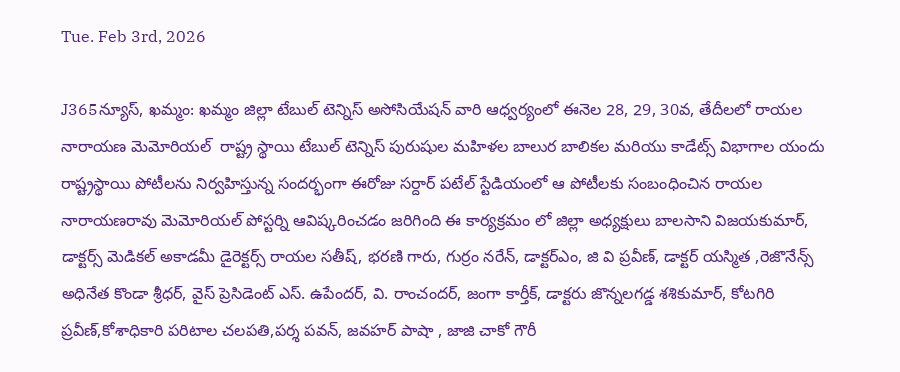Tue. Feb 3rd, 2026

J365న్యూస్, ఖమ్మం: ఖమ్మం జిల్లా టేబుల్ టెన్నిస్ అసోసియేషన్ వారి ఆధ్వర్యంలో ఈనెల 28, 29, 30వ, తేదీలలో రాయల నారాయణ మెమోరియల్  రాష్ట్ర స్థాయి టేబుల్ టెన్నిస్ పురుషుల మహిళల బాలుర బాలికల మరియు కాడేట్స్ విభాగాల యందు రాష్ట్రస్థాయి పోటీలను నిర్వహిస్తున్న సందర్భంగా ఈరోజు సర్దార్ పటేల్ స్టేడియంలో ఆ పోటీలకు సంబంధించిన రాయల నారాయణరావు మెమోరియల్ పోస్టర్ని ఆవిష్కరించడం జరిగింది ఈ కార్యక్రమం లో జిల్లా అధ్యక్షులు బాలసాని విజయకుమార్, డాక్టర్స్ మెడికల్ అకాడమీ డైరెక్టర్స్ రాయల సతీష్, భరణి గారు, గుర్రం నరేన్, డాక్టర్ఎం, జి వి ప్రవీణ్, డాక్టర్ యస్మిత ,రెజొనేన్స్ అధినేత కొండా శ్రీధర్, వైస్ ప్రెసిడెంట్ ఎస్. ఉపేందర్, వి. రాంచందర్, జంగా కార్తీక్, డాక్టరు జొన్నలగడ్డ శశికుమార్, కోటగిరి ప్రవీణ్,కోశాధికారి పరిటాల చలపతి,పర్శ పవన్, జవహర్ పాషా , జాజి చాకో గౌరీ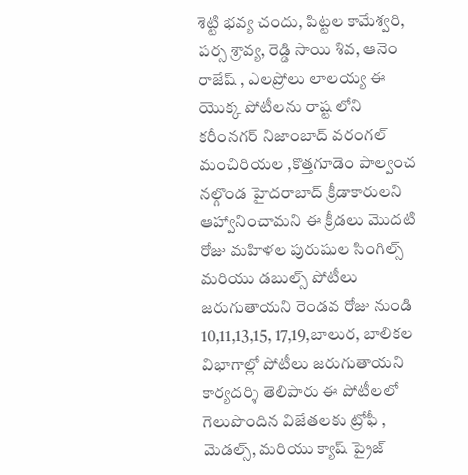శెట్టి భవ్య చందు, పిట్టల కామేశ్వరి, పర్స శ్రావ్య, రెడ్డి సాయి శివ, ఆనెం రాజేష్ , ఎలప్రోలు లాలయ్య ఈ యొక్క పోటీలను రాష్ట లోని కరీంనగర్ నిజాంబాద్ వరంగల్ మంచిరియల ,కొత్తగూడెం పాల్వంచ నల్గొండ హైదరాబాద్ క్రీడాకారులని ఆహ్వానించామని ఈ క్రీడలు మొదటి రోజు మహిళల పురుషుల సింగిల్స్ మరియు డబుల్స్ పోటీలు జరుగుతాయని రెండవ రోజు నుండి 10,11,13,15, 17,19,బాలుర, బాలికల విభాగాల్లో పోటీలు జరుగుతాయని కార్యదర్శి తెలిపారు ఈ పోటీలలో గెలుపొందిన విజేతలకు ట్రోఫీ , మెడల్స్, మరియు క్యాష్ ప్రైజ్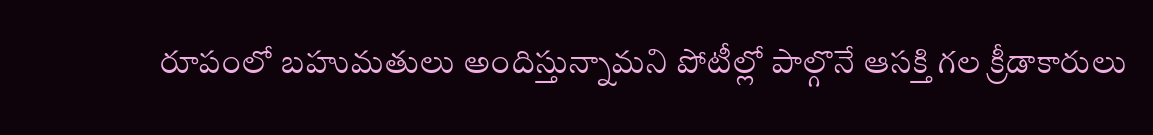రూపంలో బహుమతులు అందిస్తున్నామని పోటీల్లో పాల్గొనే ఆసక్తి గల క్రీడాకారులు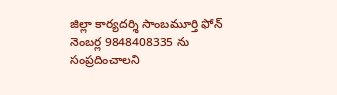జిల్లా కార్యదర్శి సాంబమూర్తి ఫోన్ నెంబర్ల 9848408335 ను సంప్రదించాలని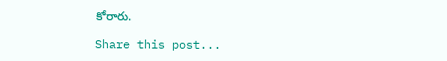కోరారు.

Share this post...